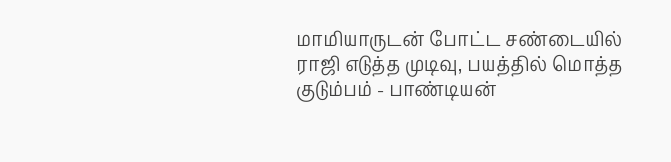மாமியாருடன் போட்ட சண்டையில் ராஜி எடுத்த முடிவு, பயத்தில் மொத்த குடும்பம் - பாண்டியன்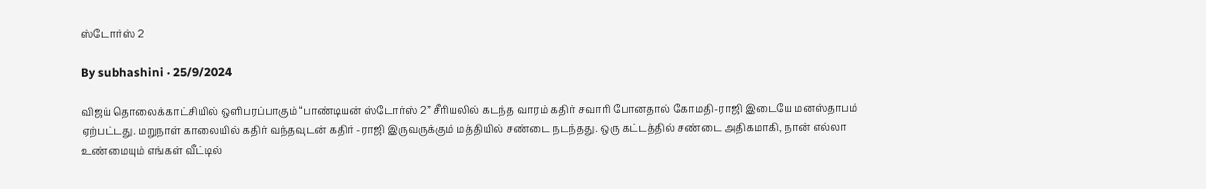ஸ்டோர்ஸ் 2

By subhashini · 25/9/2024

விஜய் தொலைக்காட்சியில் ஒளிபரப்பாகும் “பாண்டியன் ஸ்டோர்ஸ் 2” சீரியலில் கடந்த வாரம் கதிர் சவாரி போனதால் கோமதி-ராஜி இடையே மனஸ்தாபம் ஏற்பட்டது. மறுநாள் காலையில் கதிர் வந்தவுடன் கதிர் -ராஜி இருவருக்கும் மத்தியில் சண்டை நடந்தது. ஒரு கட்டத்தில் சண்டை அதிகமாகி, நான் எல்லா உண்மையும் எங்கள் வீட்டில்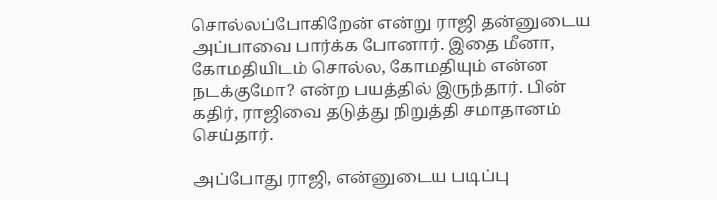சொல்லப்போகிறேன் என்று ராஜி தன்னுடைய அப்பாவை பார்க்க போனார். இதை மீனா, கோமதியிடம் சொல்ல, கோமதியும் என்ன நடக்குமோ? என்ற பயத்தில் இருந்தார். பின் கதிர், ராஜிவை தடுத்து நிறுத்தி சமாதானம் செய்தார்.

அப்போது ராஜி, என்னுடைய படிப்பு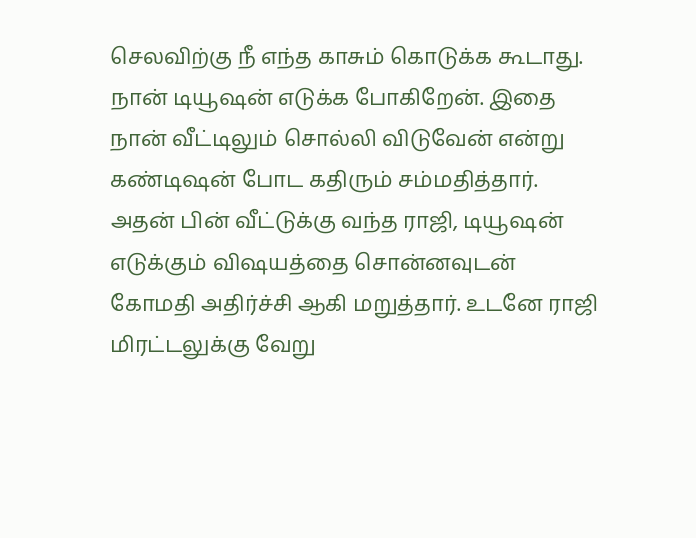செலவிற்கு நீ எந்த காசும் கொடுக்க கூடாது. நான் டியூஷன் எடுக்க போகிறேன். இதை நான் வீட்டிலும் சொல்லி விடுவேன் என்று கண்டிஷன் போட கதிரும் சம்மதித்தார். அதன் பின் வீட்டுக்கு வந்த ராஜி, டியூஷன் எடுக்கும் விஷயத்தை சொன்னவுடன் கோமதி அதிர்ச்சி ஆகி மறுத்தார். உடனே ராஜி மிரட்டலுக்கு வேறு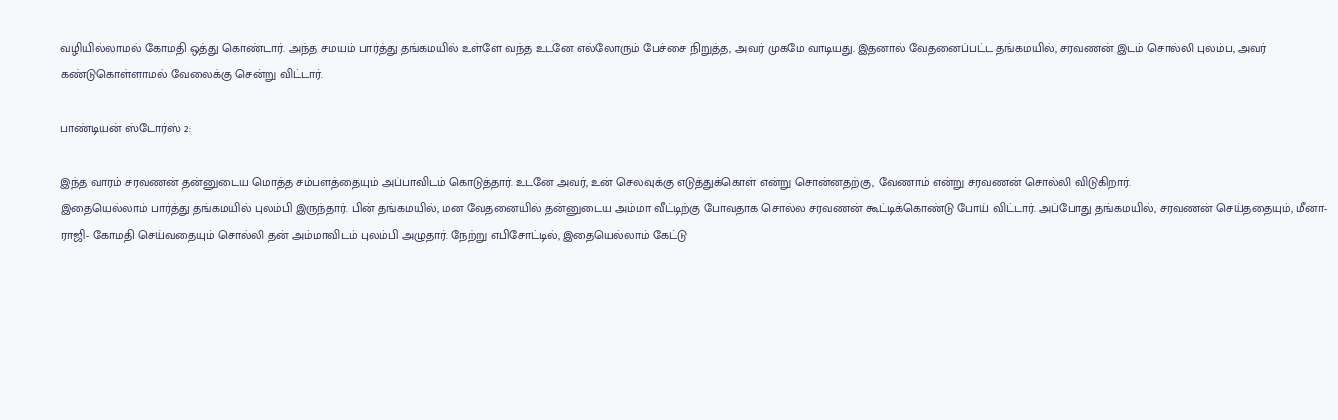வழியில்லாமல் கோமதி ஒத்து கொண்டார். அந்த சமயம் பார்த்து தங்கமயில் உள்ளே வந்த உடனே எல்லோரும் பேச்சை நிறுத்த, அவர் முகமே வாடியது. இதனால் வேதனைப்பட்ட தங்கமயில், சரவணன் இடம் சொல்லி புலம்ப, அவர் கண்டுகொள்ளாமல் வேலைக்கு சென்று விட்டார்.

பாண்டியன் ஸ்டோர்ஸ் 2:

இந்த வாரம் சரவணன் தன்னுடைய மொத்த சம்பளத்தையும் அப்பாவிடம் கொடுத்தார். உடனே அவர், உன் செலவுக்கு எடுத்துக்கொள் என்று சொன்னதற்கு, வேணாம் என்று சரவணன் சொல்லி விடுகிறார்.
இதையெல்லாம் பார்த்து தங்கமயில் புலம்பி இருந்தார். பின் தங்கமயில், மன வேதனையில் தன்னுடைய அம்மா வீட்டிற்கு போவதாக சொல்ல சரவணன் கூட்டிக்கொண்டு போய் விட்டார். அப்போது தங்கமயில், சரவணன் செய்ததையும், மீனா-ராஜி- கோமதி செய்வதையும் சொல்லி தன் அம்மாவிடம் புலம்பி அழுதார். நேற்று எபிசோட்டில், இதையெல்லாம் கேட்டு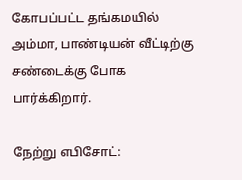கோபப்பட்ட தங்கமயில் அம்மா, பாண்டியன் வீட்டிற்கு சண்டைக்கு போக பார்க்கிறார்.

நேற்று எபிசோட்: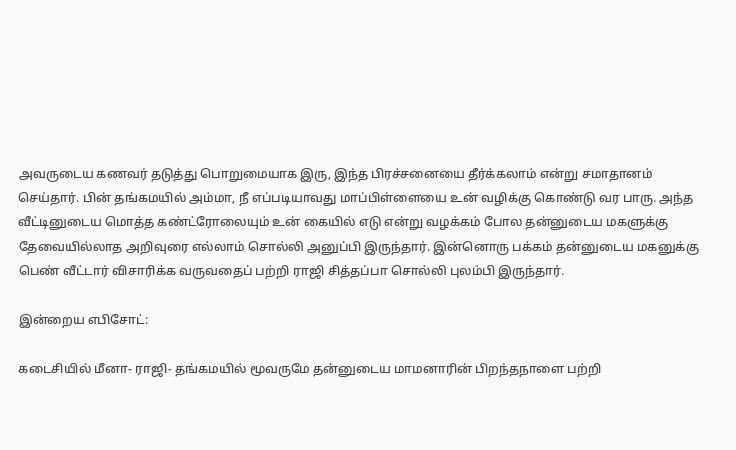அவருடைய கணவர் தடுத்து பொறுமையாக இரு, இந்த பிரச்சனையை தீர்க்கலாம் என்று சமாதானம் செய்தார். பின் தங்கமயில் அம்மா, நீ எப்படியாவது மாப்பிள்ளையை உன் வழிக்கு கொண்டு வர பாரு. அந்த வீட்டினுடைய மொத்த கண்ட்ரோலையும் உன் கையில் எடு என்று வழக்கம் போல தன்னுடைய மகளுக்கு தேவையில்லாத அறிவுரை எல்லாம் சொல்லி அனுப்பி இருந்தார். இன்னொரு பக்கம் தன்னுடைய மகனுக்கு பெண் வீட்டார் விசாரிக்க வருவதைப் பற்றி ராஜி சித்தப்பா சொல்லி புலம்பி இருந்தார்.

இன்றைய எபிசோட்:

கடைசியில் மீனா- ராஜி- தங்கமயில் மூவருமே தன்னுடைய மாமனாரின் பிறந்தநாளை பற்றி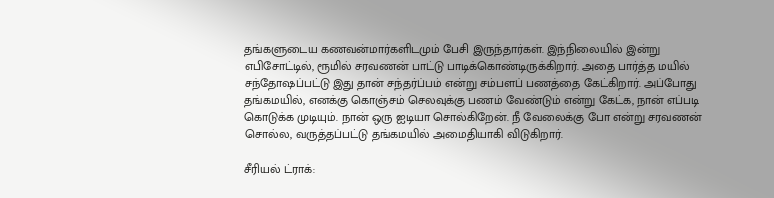தங்களுடைய கணவன்மார்களிடமும் பேசி இருந்தார்கள். இந்நிலையில் இன்று எபிசோட்டில், ரூமில் சரவணன் பாட்டு பாடிக்கொண்டிருக்கிறார். அதை பார்த்த மயில் சந்தோஷப்பட்டு இது தான் சந்தர்ப்பம் என்று சம்பளப் பணத்தை கேட்கிறார். அப்போது தங்கமயில், எனக்கு கொஞ்சம் செலவுக்கு பணம் வேண்டும் என்று கேட்க, நான் எப்படி கொடுக்க முடியும். நான் ஒரு ஐடியா சொல்கிறேன். நீ வேலைக்கு போ என்று சரவணன் சொல்ல, வருத்தப்பட்டு தங்கமயில் அமைதியாகி விடுகிறார்.

சீரியல் ட்ராக்: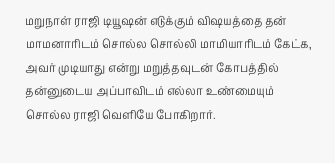மறுநாள் ராஜி டியூஷன் எடுக்கும் விஷயத்தை தன் மாமனாரிடம் சொல்ல சொல்லி மாமியாரிடம் கேட்க, அவர் முடியாது என்று மறுத்தவுடன் கோபத்தில் தன்னுடைய அப்பாவிடம் எல்லா உண்மையும் சொல்ல ராஜி வெளியே போகிறார்.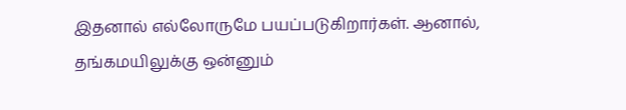இதனால் எல்லோருமே பயப்படுகிறார்கள். ஆனால், தங்கமயிலுக்கு ஒன்னும்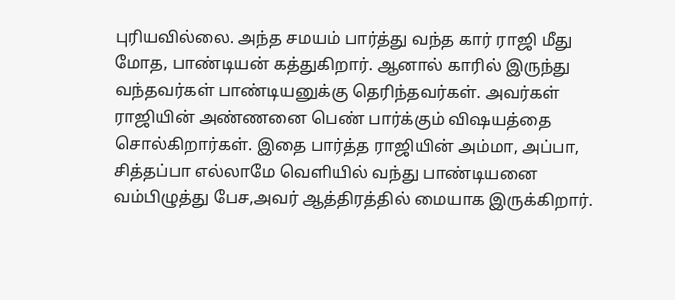புரியவில்லை. அந்த சமயம் பார்த்து வந்த கார் ராஜி மீது மோத, பாண்டியன் கத்துகிறார். ஆனால் காரில் இருந்து வந்தவர்கள் பாண்டியனுக்கு தெரிந்தவர்கள். அவர்கள் ராஜியின் அண்ணனை பெண் பார்க்கும் விஷயத்தை சொல்கிறார்கள். இதை பார்த்த ராஜியின் அம்மா, அப்பா, சித்தப்பா எல்லாமே வெளியில் வந்து பாண்டியனை வம்பிழுத்து பேச,அவர் ஆத்திரத்தில் மையாக இருக்கிறார்.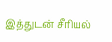இத்துடன் சீரியல்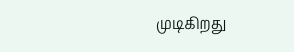முடிகிறது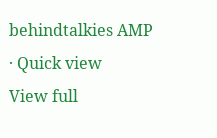behindtalkies AMP · Quick view
View full